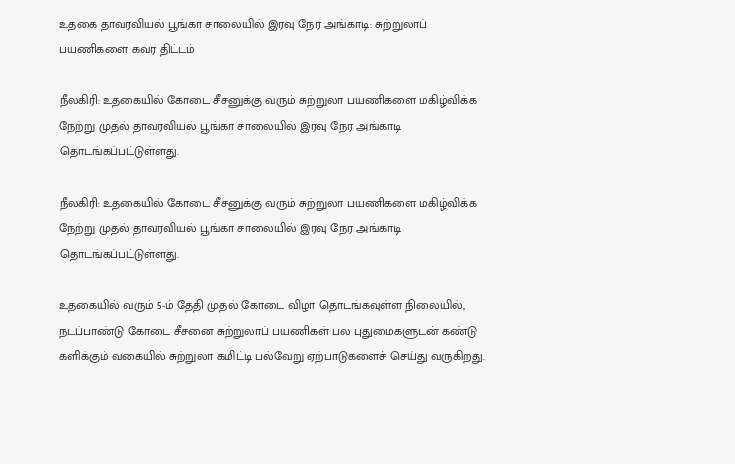உதகை தாவரவியல் பூங்கா சாலையில் இரவு நேர அங்காடி: சுற்றுலாப் பயணிகளை கவர திட்டம்

நீலகிரி: உதகையில் கோடை சீசனுக்கு வரும் சுற்றுலா பயணிகளை மகிழ்விக்க நேற்று முதல் தாவரவியல் பூங்கா சாலையில் இரவு நேர அங்காடி தொடங்கப்பட்டுள்ளது.

நீலகிரி: உதகையில் கோடை சீசனுக்கு வரும் சுற்றுலா பயணிகளை மகிழ்விக்க நேற்று முதல் தாவரவியல் பூங்கா சாலையில் இரவு நேர அங்காடி தொடங்கப்பட்டுள்ளது.

உதகையில் வரும் 5-ம் தேதி முதல் கோடை விழா தொடங்கவுள்ள நிலையில், நடப்பாண்டு கோடை சீசனை சுற்றுலாப் பயணிகள் பல புதுமைகளுடன் கண்டு களிக்கும் வகையில் சுற்றுலா கமிட்டி பல்வேறு ஏற்பாடுகளைச் செய்து வருகிறது.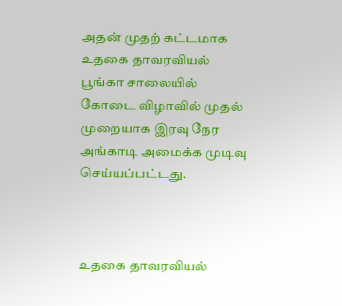அதன் முதற் கட்டமாக உதகை தாவரவியல் பூங்கா சாலையில் கோடை விழாவில் முதல் முறையாக இரவு நேர அங்காடி அமைக்க முடிவு செய்யப்பட்டது.



உதகை தாவரவியல்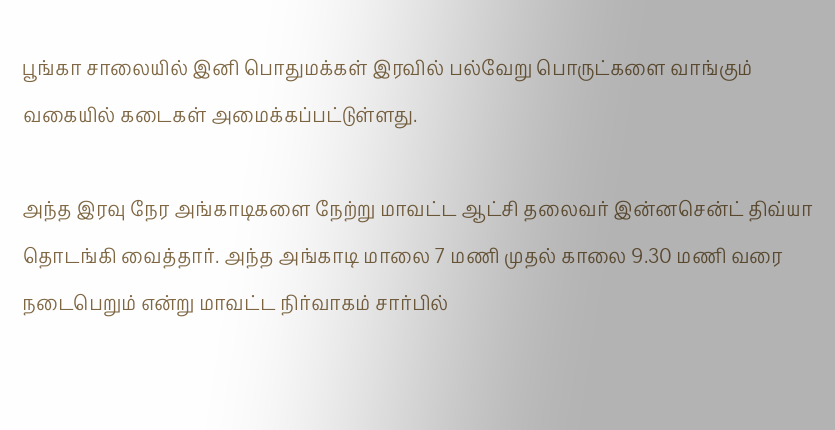பூங்கா சாலையில் இனி பொதுமக்கள் இரவில் பல்வேறு பொருட்களை வாங்கும் வகையில் கடைகள் அமைக்கப்பட்டுள்ளது.

அந்த இரவு நேர அங்காடிகளை நேற்று மாவட்ட ஆட்சி தலைவர் இன்னசென்ட் திவ்யா தொடங்கி வைத்தார். அந்த அங்காடி மாலை 7 மணி முதல் காலை 9.30 மணி வரை நடைபெறும் என்று மாவட்ட நிர்வாகம் சார்பில்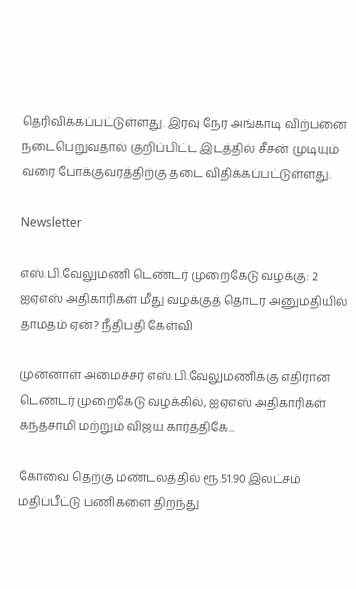தெரிவிக்கப்பட்டுள்ளது. இரவு நேர அங்காடி விற்பனை நடைபெறுவதால் குறிப்பிட்ட இடத்தில் சீசன் முடியும் வரை போக்குவரத்திற்கு தடை விதிக்கப்பட்டுள்ளது.

Newsletter

எஸ்.பி.வேலுமணி டெண்டர் முறைகேடு வழக்கு: 2 ஐஏஎஸ் அதிகாரிகள் மீது வழக்குத் தொடர அனுமதியில் தாமதம் ஏன்? நீதிபதி கேள்வி

முன்னாள் அமைச்சர் எஸ்.பி.வேலுமணிக்கு எதிரான டெண்டர் முறைகேடு வழக்கில், ஐஏஎஸ் அதிகாரிகள் கந்தசாமி மற்றும் விஜய கார்த்திகே...

கோவை தெற்கு மண்டலத்தில் ரூ.51.90 இலட்சம் மதிப்பீட்டு பணிகளை திறந்து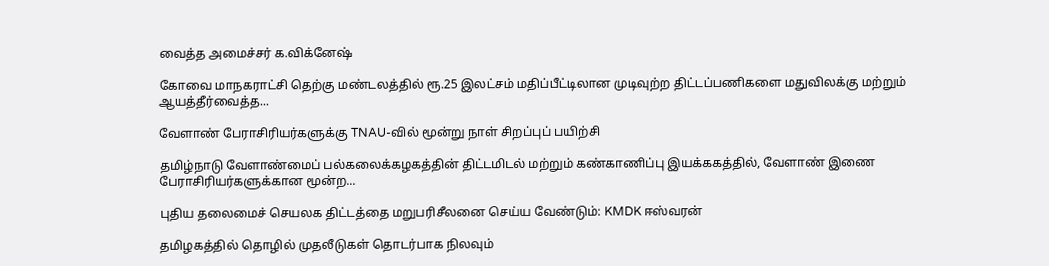வைத்த அமைச்சர் க.விக்னேஷ்

கோவை மாநகராட்சி தெற்கு மண்டலத்தில் ரூ.25 இலட்சம் மதிப்பீட்டிலான முடிவுற்ற திட்டப்பணிகளை மதுவிலக்கு மற்றும் ஆயத்தீர்வைத்த...

வேளாண் பேராசிரியர்களுக்கு TNAU-வில் மூன்று நாள் சிறப்புப் பயிற்சி

தமிழ்நாடு வேளாண்மைப் பல்கலைக்கழகத்தின் திட்டமிடல் மற்றும் கண்காணிப்பு இயக்ககத்தில், வேளாண் இணை பேராசிரியர்களுக்கான மூன்ற...

புதிய தலைமைச் செயலக திட்டத்தை மறுபரிசீலனை செய்ய வேண்டும்: KMDK ஈஸ்வரன்

தமிழகத்தில் தொழில் முதலீடுகள் தொடர்பாக நிலவும்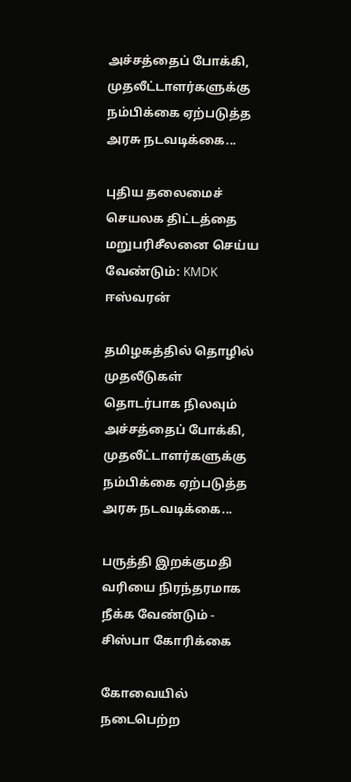அச்சத்தைப் போக்கி, முதலீட்டாளர்களுக்கு நம்பிக்கை ஏற்படுத்த அரசு நடவடிக்கை...

புதிய தலைமைச் செயலக திட்டத்தை மறுபரிசீலனை செய்ய வேண்டும்: KMDK ஈஸ்வரன்

தமிழகத்தில் தொழில் முதலீடுகள் தொடர்பாக நிலவும் அச்சத்தைப் போக்கி, முதலீட்டாளர்களுக்கு நம்பிக்கை ஏற்படுத்த அரசு நடவடிக்கை...

பருத்தி இறக்குமதி வரியை நிரந்தரமாக நீக்க வேண்டும் - சிஸ்பா கோரிக்கை

கோவையில் நடைபெற்ற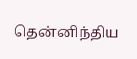தென்னிந்திய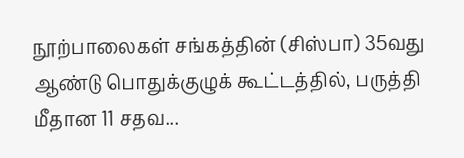நூற்பாலைகள் சங்கத்தின் (சிஸ்பா) 35வது ஆண்டு பொதுக்குழுக் கூட்டத்தில், பருத்தி மீதான 11 சதவ...